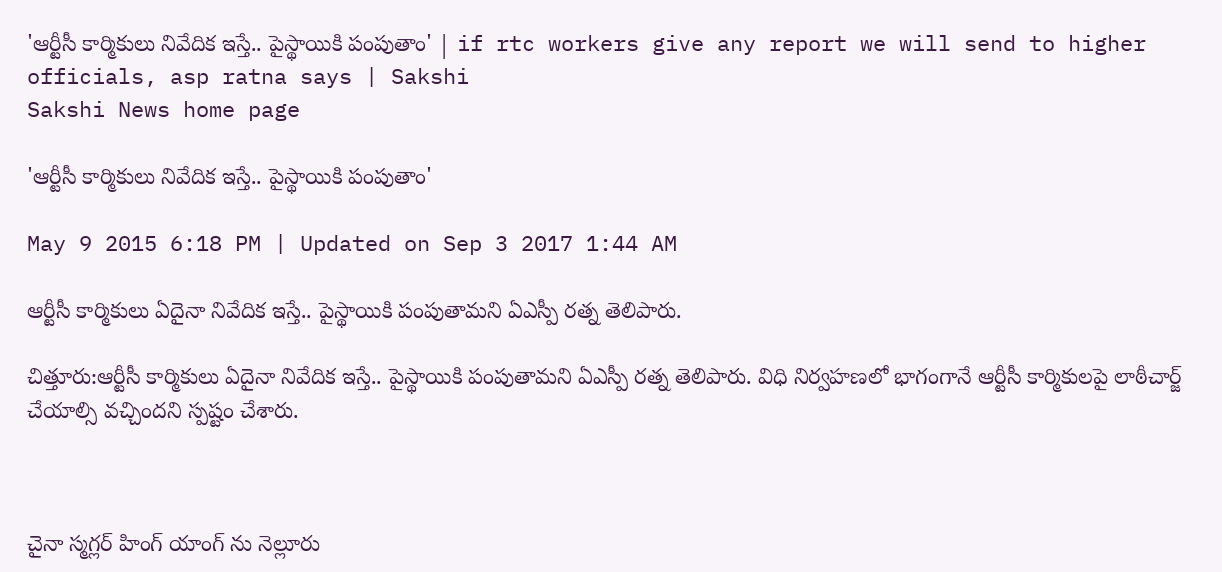'ఆర్టీసీ కార్మికులు నివేదిక ఇస్తే.. పైస్థాయికి పంపుతాం' | if rtc workers give any report we will send to higher officials, asp ratna says | Sakshi
Sakshi News home page

'ఆర్టీసీ కార్మికులు నివేదిక ఇస్తే.. పైస్థాయికి పంపుతాం'

May 9 2015 6:18 PM | Updated on Sep 3 2017 1:44 AM

ఆర్టీసీ కార్మికులు ఏదైనా నివేదిక ఇస్తే.. పైస్థాయికి పంపుతామని ఏఎస్పీ రత్న తెలిపారు.

చిత్తూరు:ఆర్టీసీ కార్మికులు ఏదైనా నివేదిక ఇస్తే.. పైస్థాయికి పంపుతామని ఏఎస్పీ రత్న తెలిపారు. విధి నిర్వహణలో భాగంగానే ఆర్టీసీ కార్మికులపై లాఠీచార్జ్ చేయాల్సి వచ్చిందని స్పష్టం చేశారు.



చైనా స్మగ్లర్ హింగ్ యాంగ్ ను నెల్లూరు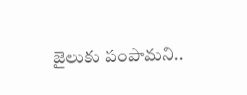జైలుకు పంపామని..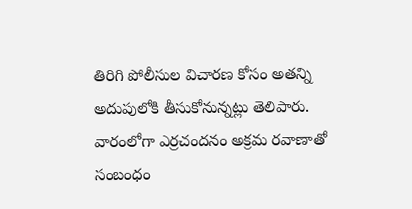తిరిగి పోలీసుల విచారణ కోసం అతన్ని అదుపులోకి తీసుకోనున్నట్లు తెలిపారు. వారంలోగా ఎర్రచందనం అక్రమ రవాణాతో సంబంధం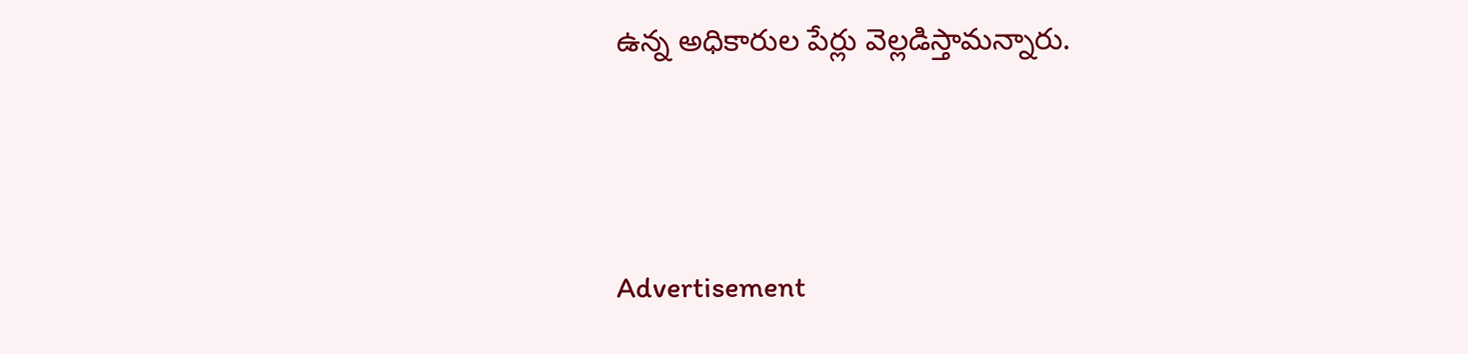ఉన్న అధికారుల పేర్లు వెల్లడిస్తామన్నారు.





Advertisement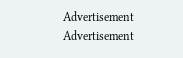Advertisement
Advertisement